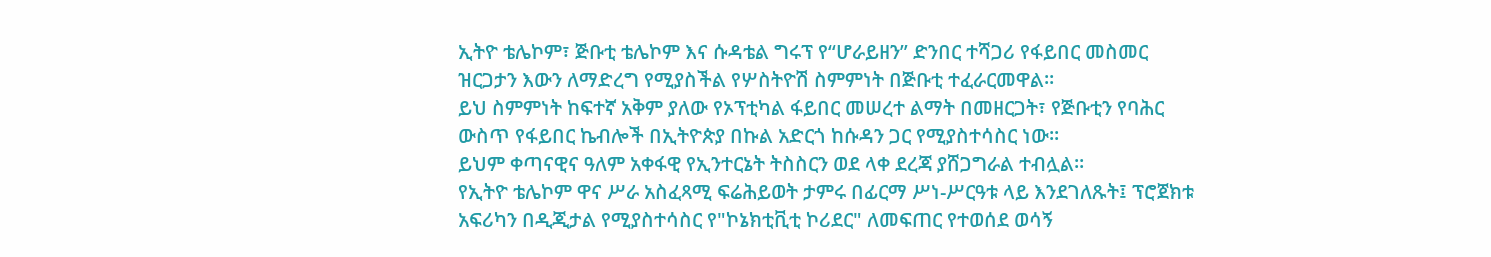ኢትዮ ቴሌኮም፣ ጅቡቲ ቴሌኮም እና ሱዳቴል ግሩፕ የ“ሆራይዘን” ድንበር ተሻጋሪ የፋይበር መስመር ዝርጋታን እውን ለማድረግ የሚያስችል የሦስትዮሽ ስምምነት በጅቡቲ ተፈራርመዋል።
ይህ ስምምነት ከፍተኛ አቅም ያለው የኦፕቲካል ፋይበር መሠረተ ልማት በመዘርጋት፣ የጅቡቲን የባሕር ውስጥ የፋይበር ኬብሎች በኢትዮጵያ በኩል አድርጎ ከሱዳን ጋር የሚያስተሳስር ነው፡፡
ይህም ቀጣናዊና ዓለም አቀፋዊ የኢንተርኔት ትስስርን ወደ ላቀ ደረጃ ያሸጋግራል ተብሏል።
የኢትዮ ቴሌኮም ዋና ሥራ አስፈጻሚ ፍሬሕይወት ታምሩ በፊርማ ሥነ-ሥርዓቱ ላይ እንደገለጹት፤ ፕሮጀክቱ አፍሪካን በዲጂታል የሚያስተሳስር የ"ኮኔክቲቪቲ ኮሪደር" ለመፍጠር የተወሰደ ወሳኝ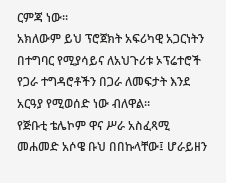ርምጃ ነው።
አክለውም ይህ ፕሮጀክት አፍሪካዊ አጋርነትን በተግባር የሚያሳይና ለአህጉሪቱ ኦፕሬተሮች የጋራ ተግዳሮቶችን በጋራ ለመፍታት እንደ አርዓያ የሚወሰድ ነው ብለዋል።
የጅቡቲ ቴሌኮም ዋና ሥራ አስፈጻሚ መሐመድ አሶዌ ቡህ በበኩላቸው፤ ሆራይዘን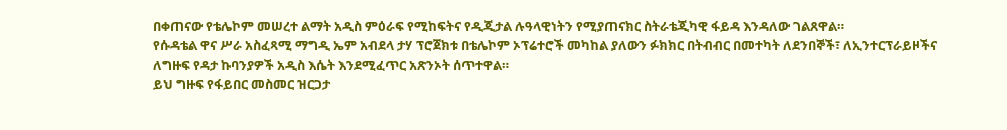በቀጠናው የቴሌኮም መሠረተ ልማት አዲስ ምዕራፍ የሚከፍትና የዲጂታል ሉዓላዊነትን የሚያጠናክር ስትራቴጂካዊ ፋይዳ እንዳለው ገልጸዋል።
የሱዳቴል ዋና ሥራ አስፈጻሚ ማግዲ ኤም አብደላ ታሃ ፕሮጀክቱ በቴሌኮም ኦፕሬተሮች መካከል ያለውን ፉክክር በትብብር በመተካት ለደንበኞች፣ ለኢንተርፕራይዞችና ለግዙፍ የዳታ ኩባንያዎች አዲስ እሴት እንደሚፈጥር አጽንኦት ሰጥተዋል።
ይህ ግዙፍ የፋይበር መስመር ዝርጋታ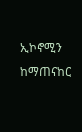ኢኮኖሚን ከማጠናከር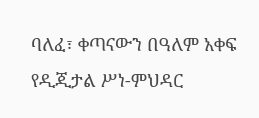ባለፈ፣ ቀጣናውን በዓለም አቀፍ የዲጂታል ሥነ-ምህዳር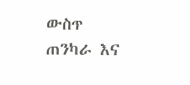ውስጥ ጠንካራ እና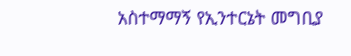አስተማማኝ የኢንተርኔት መግቢያ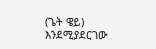(ጌት ዌይ) እንደሚያደርገው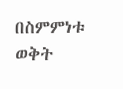በስምምነቱ ወቅት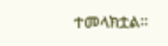ተመላክቷል።